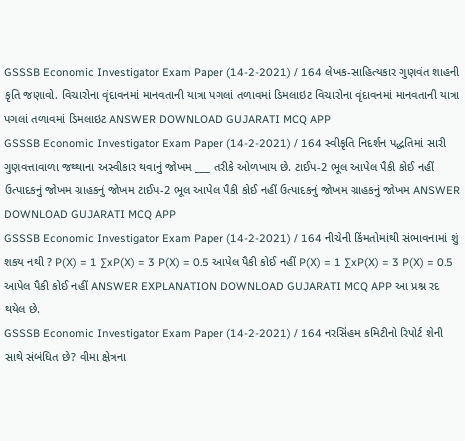GSSSB Economic Investigator Exam Paper (14-2-2021) / 164 લેખક-સાહિત્યકાર ગુણવંત શાહની કૃતિ જણાવો. વિચારોના વૃંદાવનમાં માનવતાની યાત્રા પગલાં તળાવમાં ડિમલાઇટ વિચારોના વૃંદાવનમાં માનવતાની યાત્રા પગલાં તળાવમાં ડિમલાઇટ ANSWER DOWNLOAD GUJARATI MCQ APP
GSSSB Economic Investigator Exam Paper (14-2-2021) / 164 સ્વીકૃતિ નિદર્શન પદ્ધતિમાં સારી ગુણવત્તાવાળા જથ્થાના અસ્વીકાર થવાનું જોખમ ___ તરીકે ઓળખાય છે. ટાઈપ-2 ભૂલ આપેલ પૈકી કોઈ નહીં ઉત્પાદકનું જોખમ ગ્રાહકનું જોખમ ટાઈપ-2 ભૂલ આપેલ પૈકી કોઈ નહીં ઉત્પાદકનું જોખમ ગ્રાહકનું જોખમ ANSWER DOWNLOAD GUJARATI MCQ APP
GSSSB Economic Investigator Exam Paper (14-2-2021) / 164 નીચેની કિંમતોમાંથી સંભાવનામાં શું શકય નથી ? P(X) = 1 ∑xP(X) = 3 P(X) = 0.5 આપેલ પૈકી કોઈ નહીં P(X) = 1 ∑xP(X) = 3 P(X) = 0.5 આપેલ પૈકી કોઈ નહીં ANSWER EXPLANATION DOWNLOAD GUJARATI MCQ APP આ પ્રશ્ન રદ થયેલ છે.
GSSSB Economic Investigator Exam Paper (14-2-2021) / 164 નરસિંહમ કમિટીનો રિપોર્ટ શેની સાથે સંબંધિત છે? વીમા ક્ષેત્રના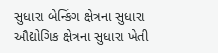સુધારા બેન્કિંગ ક્ષેત્રના સુધારા ઔદ્યોગિક ક્ષેત્રના સુધારા ખેતી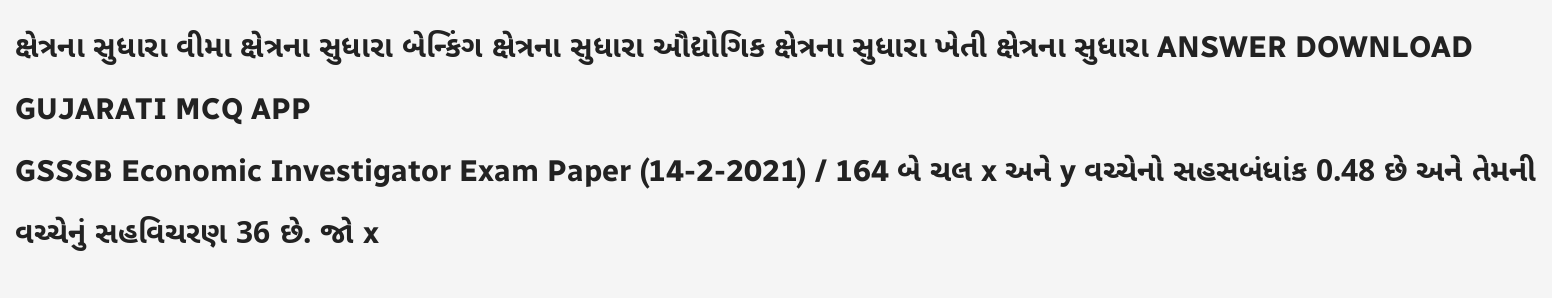ક્ષેત્રના સુધારા વીમા ક્ષેત્રના સુધારા બેન્કિંગ ક્ષેત્રના સુધારા ઔદ્યોગિક ક્ષેત્રના સુધારા ખેતી ક્ષેત્રના સુધારા ANSWER DOWNLOAD GUJARATI MCQ APP
GSSSB Economic Investigator Exam Paper (14-2-2021) / 164 બે ચલ x અને y વચ્ચેનો સહસબંધાંક 0.48 છે અને તેમની વચ્ચેનું સહવિચરણ 36 છે. જો x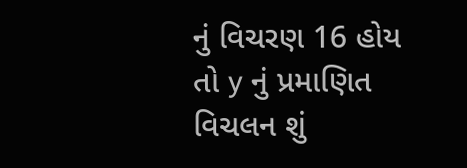નું વિચરણ 16 હોય તો y નું પ્રમાણિત વિચલન શું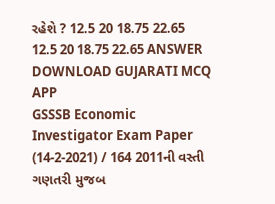રહેશે ? 12.5 20 18.75 22.65 12.5 20 18.75 22.65 ANSWER DOWNLOAD GUJARATI MCQ APP
GSSSB Economic Investigator Exam Paper (14-2-2021) / 164 2011ની વસ્તી ગણતરી મુજબ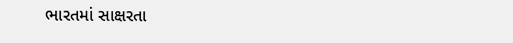ભારતમાં સાક્ષરતા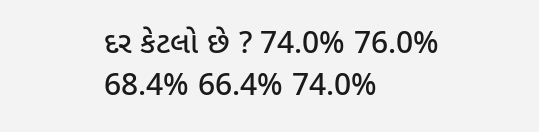દર કેટલો છે ? 74.0% 76.0% 68.4% 66.4% 74.0%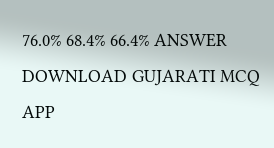76.0% 68.4% 66.4% ANSWER DOWNLOAD GUJARATI MCQ APP